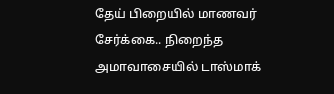தேய் பிறையில் மாணவர் சேர்க்கை.. நிறைந்த அமாவாசையில் டாஸ்மாக்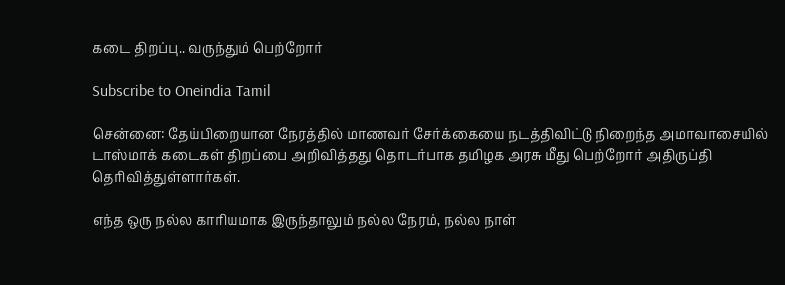கடை திறப்பு.. வருந்தும் பெற்றோர்

Subscribe to Oneindia Tamil

சென்னை: தேய்பிறையான நேரத்தில் மாணவர் சேர்க்கையை நடத்திவிட்டு நிறைந்த அமாவாசையில் டாஸ்மாக் கடைகள் திறப்பை அறிவித்தது தொடர்பாக தமிழக அரசு மீது பெற்றோர் அதிருப்தி தெரிவித்துள்ளார்கள்.

எந்த ஒரு நல்ல காரியமாக இருந்தாலும் நல்ல நேரம், நல்ல நாள்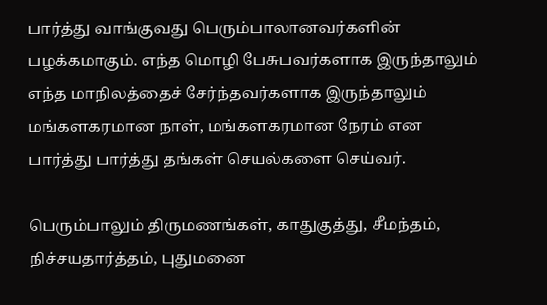பார்த்து வாங்குவது பெரும்பாலானவர்களின் பழக்கமாகும். எந்த மொழி பேசுபவர்களாக இருந்தாலும் எந்த மாநிலத்தைச் சேர்ந்தவர்களாக இருந்தாலும் மங்களகரமான நாள், மங்களகரமான நேரம் என பார்த்து பார்த்து தங்கள் செயல்களை செய்வர்.

பெரும்பாலும் திருமணங்கள், காதுகுத்து, சீமந்தம், நிச்சயதார்த்தம், புதுமனை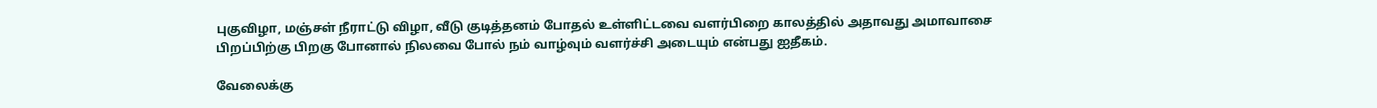புகுவிழா, மஞ்சள் நீராட்டு விழா, வீடு குடித்தனம் போதல் உள்ளிட்டவை வளர்பிறை காலத்தில் அதாவது அமாவாசை பிறப்பிற்கு பிறகு போனால் நிலவை போல் நம் வாழ்வும் வளர்ச்சி அடையும் என்பது ஐதீகம்.

வேலைக்கு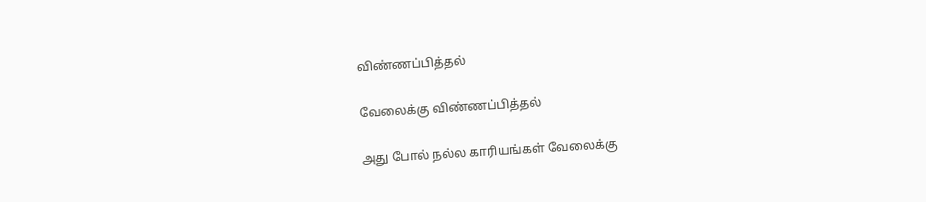விண்ணப்பித்தல்

வேலைக்கு விண்ணப்பித்தல்

அது போல் நல்ல காரியங்கள் வேலைக்கு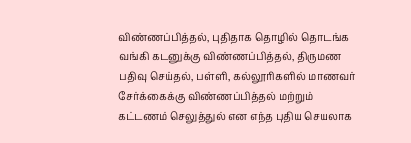விண்ணப்பித்தல், புதிதாக தொழில் தொடங்க வங்கி கடனுக்கு விண்ணப்பித்தல், திருமண பதிவு செய்தல், பள்ளி, கல்லூரிகளில் மாணவர் சேர்க்கைக்கு விண்ணப்பித்தல் மற்றும் கட்டணம் செலுத்துல் என எந்த புதிய செயலாக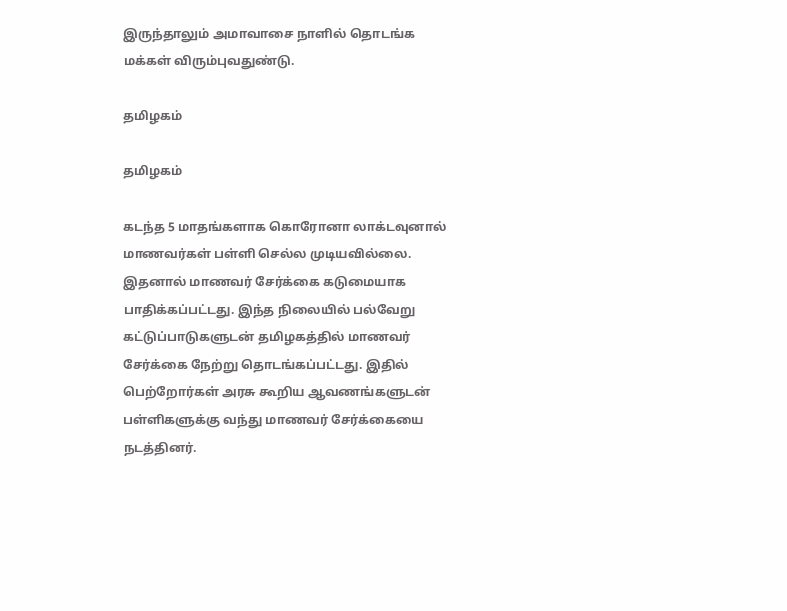இருந்தாலும் அமாவாசை நாளில் தொடங்க மக்கள் விரும்புவதுண்டு.

தமிழகம்

தமிழகம்

கடந்த 5 மாதங்களாக கொரோனா லாக்டவுனால் மாணவர்கள் பள்ளி செல்ல முடியவில்லை. இதனால் மாணவர் சேர்க்கை கடுமையாக பாதிக்கப்பட்டது. இந்த நிலையில் பல்வேறு கட்டுப்பாடுகளுடன் தமிழகத்தில் மாணவர் சேர்க்கை நேற்று தொடங்கப்பட்டது. இதில் பெற்றோர்கள் அரசு கூறிய ஆவணங்களுடன் பள்ளிகளுக்கு வந்து மாணவர் சேர்க்கையை நடத்தினர்.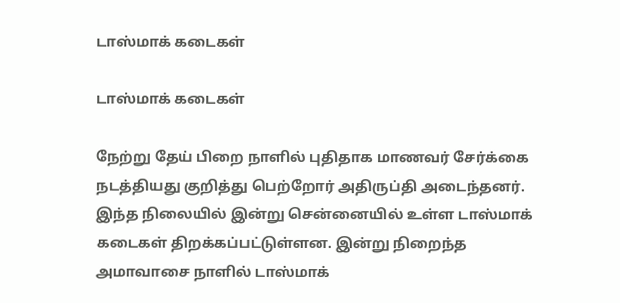டாஸ்மாக் கடைகள்

டாஸ்மாக் கடைகள்

நேற்று தேய் பிறை நாளில் புதிதாக மாணவர் சேர்க்கை நடத்தியது குறித்து பெற்றோர் அதிருப்தி அடைந்தனர். இந்த நிலையில் இன்று சென்னையில் உள்ள டாஸ்மாக் கடைகள் திறக்கப்பட்டுள்ளன. இன்று நிறைந்த அமாவாசை நாளில் டாஸ்மாக்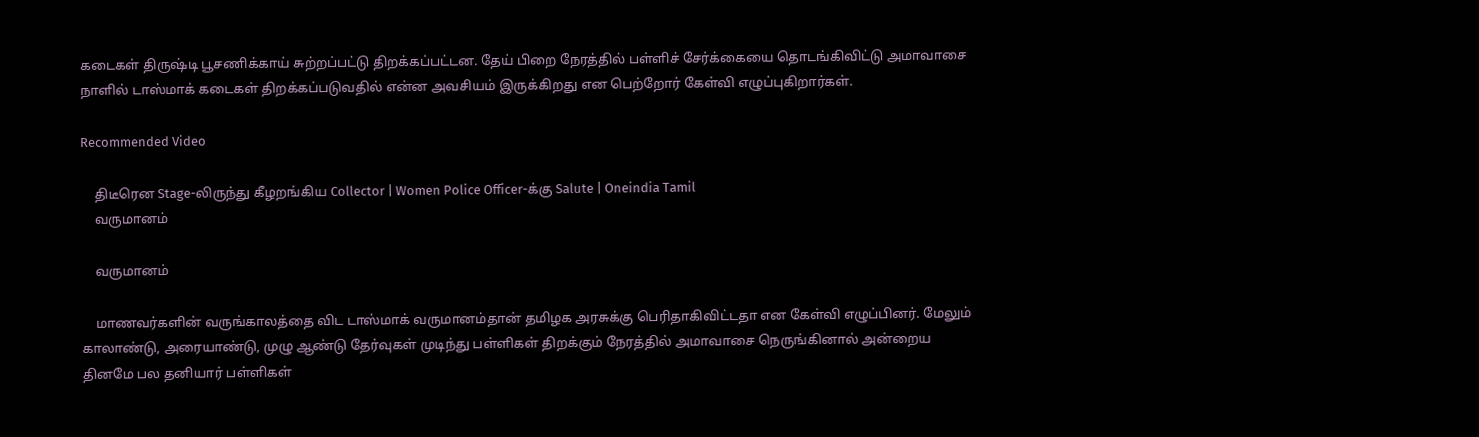கடைகள் திருஷ்டி பூசணிக்காய் சுற்றப்பட்டு திறக்கப்பட்டன. தேய் பிறை நேரத்தில் பள்ளிச் சேர்க்கையை தொடங்கிவிட்டு அமாவாசை நாளில் டாஸ்மாக் கடைகள் திறக்கப்படுவதில் என்ன அவசியம் இருக்கிறது என பெற்றோர் கேள்வி எழுப்புகிறார்கள்.

Recommended Video

    திடீரென Stage-லிருந்து கீழறங்கிய Collector | Women Police Officer-க்கு Salute | Oneindia Tamil
    வருமானம்

    வருமானம்

    மாணவர்களின் வருங்காலத்தை விட டாஸ்மாக் வருமானம்தான் தமிழக அரசுக்கு பெரிதாகிவிட்டதா என கேள்வி எழுப்பினர். மேலும் காலாண்டு, அரையாண்டு, முழு ஆண்டு தேர்வுகள் முடிந்து பள்ளிகள் திறக்கும் நேரத்தில் அமாவாசை நெருங்கினால் அன்றைய தினமே பல தனியார் பள்ளிகள்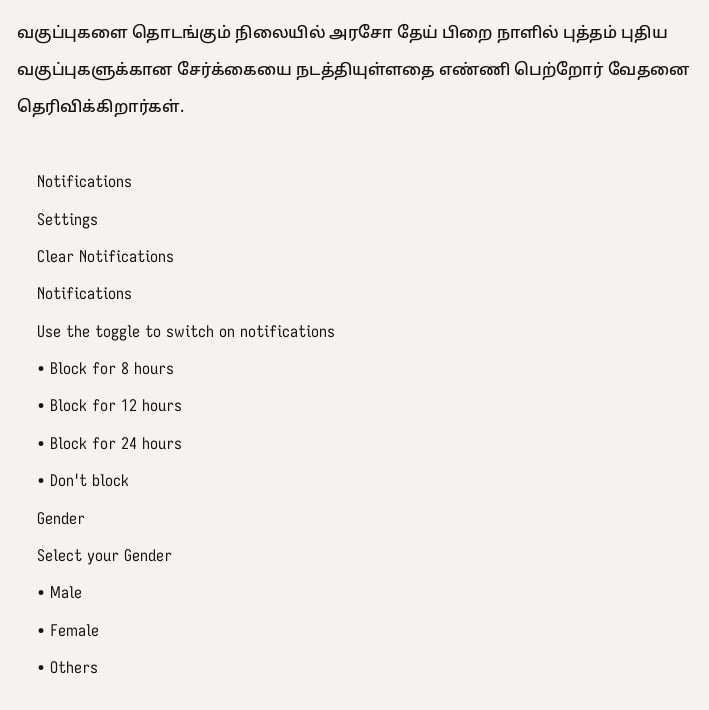வகுப்புகளை தொடங்கும் நிலையில் அரசோ தேய் பிறை நாளில் புத்தம் புதிய வகுப்புகளுக்கான சேர்க்கையை நடத்தியுள்ளதை எண்ணி பெற்றோர் வேதனை தெரிவிக்கிறார்கள்.

    Notifications
    Settings
    Clear Notifications
    Notifications
    Use the toggle to switch on notifications
    • Block for 8 hours
    • Block for 12 hours
    • Block for 24 hours
    • Don't block
    Gender
    Select your Gender
    • Male
    • Female
    • Others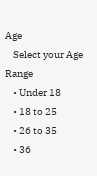Age
    Select your Age Range
    • Under 18
    • 18 to 25
    • 26 to 35
    • 36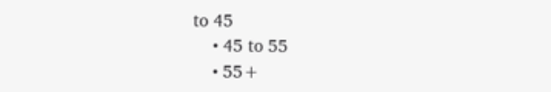to 45
    • 45 to 55
    • 55+